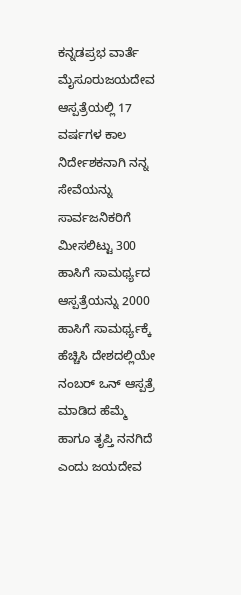ಕನ್ನಡಪ್ರಭ ವಾರ್ತೆ ಮೈಸೂರುಜಯದೇವ ಆಸ್ಪತ್ರೆಯಲ್ಲಿ 17 ವರ್ಷಗಳ ಕಾಲ ನಿರ್ದೇಶಕನಾಗಿ ನನ್ನ ಸೇವೆಯನ್ನು ಸಾರ್ವಜನಿಕರಿಗೆ ಮೀಸಲಿಟ್ಟು 300 ಹಾಸಿಗೆ ಸಾಮರ್ಥ್ಯದ ಆಸ್ಪತ್ರೆಯನ್ನು 2000 ಹಾಸಿಗೆ ಸಾಮರ್ಥ್ಯಕ್ಕೆ ಹೆಚ್ಚಿಸಿ ದೇಶದಲ್ಲಿಯೇ ನಂಬರ್ ಒನ್ ಆಸ್ಪತ್ರೆ ಮಾಡಿದ ಹೆಮ್ಮೆ ಹಾಗೂ ತೃಪ್ತಿ ನನಗಿದೆ ಎಂದು ಜಯದೇವ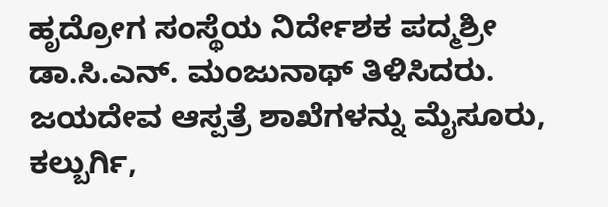ಹೃದ್ರೋಗ ಸಂಸ್ಥೆಯ ನಿರ್ದೇಶಕ ಪದ್ಮಶ್ರೀ ಡಾ.ಸಿ.ಎನ್. ಮಂಜುನಾಥ್ ತಿಳಿಸಿದರು.
ಜಯದೇವ ಆಸ್ಪತ್ರೆ ಶಾಖೆಗಳನ್ನು ಮೈಸೂರು, ಕಲ್ಬುರ್ಗಿ,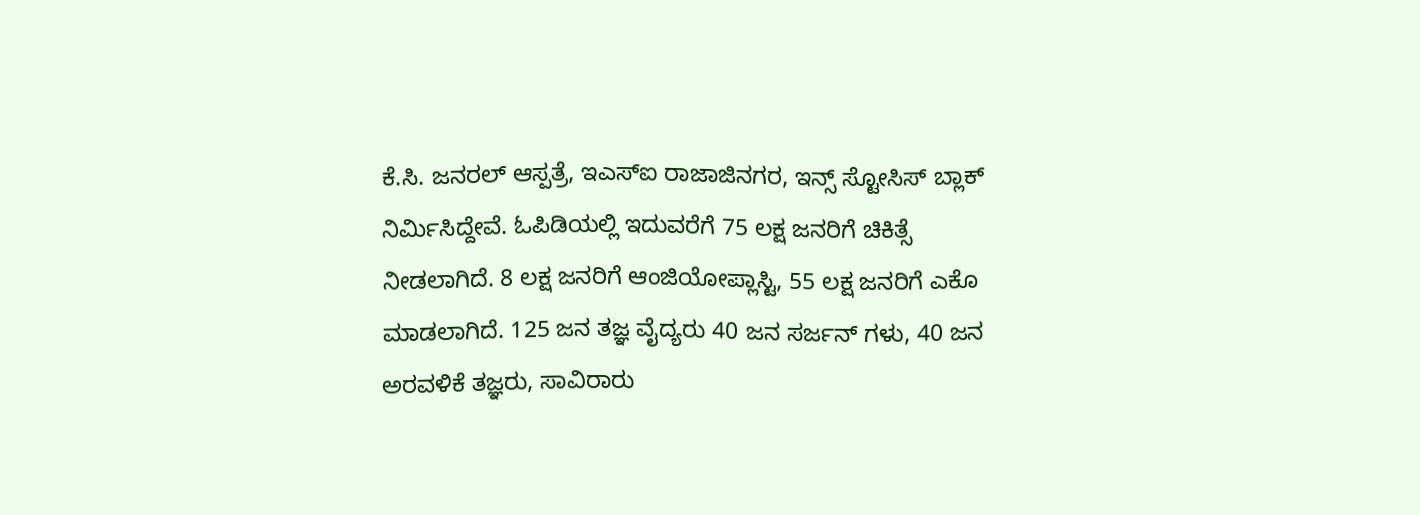ಕೆ.ಸಿ. ಜನರಲ್ ಆಸ್ಪತ್ರೆ, ಇಎಸ್ಐ ರಾಜಾಜಿನಗರ, ಇನ್ಸ್ ಸ್ಟೋಸಿಸ್ ಬ್ಲಾಕ್ ನಿರ್ಮಿಸಿದ್ದೇವೆ. ಓಪಿಡಿಯಲ್ಲಿ ಇದುವರೆಗೆ 75 ಲಕ್ಷ ಜನರಿಗೆ ಚಿಕಿತ್ಸೆ ನೀಡಲಾಗಿದೆ. 8 ಲಕ್ಷ ಜನರಿಗೆ ಆಂಜಿಯೋಪ್ಲಾಸ್ಟಿ, 55 ಲಕ್ಷ ಜನರಿಗೆ ಎಕೊ ಮಾಡಲಾಗಿದೆ. 125 ಜನ ತಜ್ಞ ವೈದ್ಯರು 40 ಜನ ಸರ್ಜನ್ ಗಳು, 40 ಜನ ಅರವಳಿಕೆ ತಜ್ಞರು, ಸಾವಿರಾರು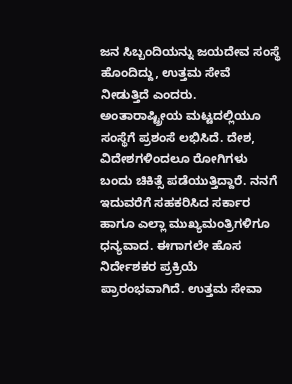ಜನ ಸಿಬ್ಬಂದಿಯನ್ನು ಜಯದೇವ ಸಂಸ್ಥೆ ಹೊಂದಿದ್ದು, ಉತ್ತಮ ಸೇವೆ ನೀಡುತ್ತಿದೆ ಎಂದರು.
ಅಂತಾರಾಷ್ಟ್ರೀಯ ಮಟ್ಟದಲ್ಲಿಯೂ ಸಂಸ್ಥೆಗೆ ಪ್ರಶಂಸೆ ಲಭಿಸಿದೆ. ದೇಶ, ವಿದೇಶಗಳಿಂದಲೂ ರೋಗಿಗಳು ಬಂದು ಚಿಕಿತ್ಸೆ ಪಡೆಯುತ್ತಿದ್ದಾರೆ. ನನಗೆ ಇದುವರೆಗೆ ಸಹಕರಿಸಿದ ಸರ್ಕಾರ ಹಾಗೂ ಎಲ್ಲಾ ಮುಖ್ಯಮಂತ್ರಿಗಳಿಗೂ ಧನ್ಯವಾದ. ಈಗಾಗಲೇ ಹೊಸ ನಿರ್ದೇಶಕರ ಪ್ರಕ್ರಿಯೆ ಪ್ರಾರಂಭವಾಗಿದೆ. ಉತ್ತಮ ಸೇವಾ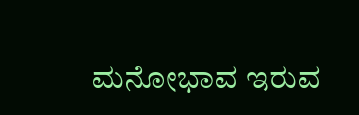ಮನೋಭಾವ ಇರುವ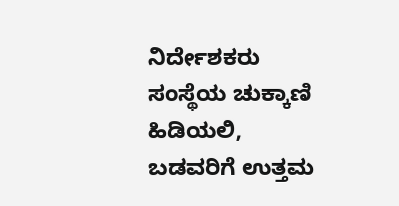ನಿರ್ದೇಶಕರು ಸಂಸ್ಥೆಯ ಚುಕ್ಕಾಣಿ ಹಿಡಿಯಲಿ, ಬಡವರಿಗೆ ಉತ್ತಮ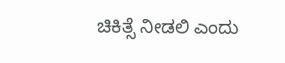ಚಿಕಿತ್ಸೆ ನೀಡಲಿ ಎಂದು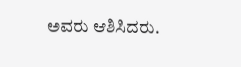ಅವರು ಆಶಿಸಿದರು.